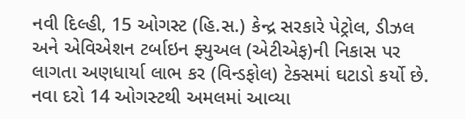નવી દિલ્હી, 15 ઓગસ્ટ (હિ.સ.) કેન્દ્ર સરકારે પેટ્રોલ, ડીઝલ અને એવિએશન ટર્બાઇન ફ્યુઅલ (એટીએફ)ની નિકાસ પર લાગતા અણધાર્યા લાભ કર (વિન્ડફોલ) ટેક્સમાં ઘટાડો કર્યો છે. નવા દરો 14 ઓગસ્ટથી અમલમાં આવ્યા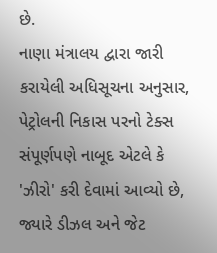છે.
નાણા મંત્રાલય દ્વારા જારી કરાયેલી અધિસૂચના અનુસાર, પેટ્રોલની નિકાસ પરનો ટેક્સ સંપૂર્ણપણે નાબૂદ એટલે કે 'ઝીરો' કરી દેવામાં આવ્યો છે, જ્યારે ડીઝલ અને જેટ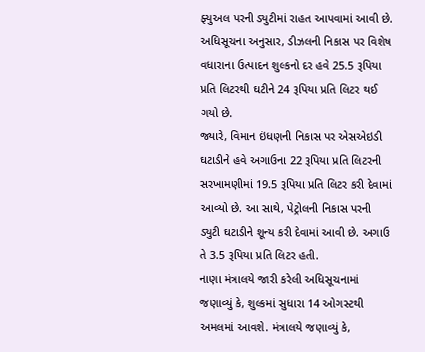ફ્યુઅલ પરની ડ્યુટીમાં રાહત આપવામાં આવી છે. અધિસૂચના અનુસાર, ડીઝલની નિકાસ પર વિશેષ વધારાના ઉત્પાદન શુલ્કનો દર હવે 25.5 રૂપિયા પ્રતિ લિટરથી ઘટીને 24 રૂપિયા પ્રતિ લિટર થઈ ગયો છે.
જ્યારે, વિમાન ઇંધણની નિકાસ પર એસએઇડી ઘટાડીને હવે અગાઉના 22 રૂપિયા પ્રતિ લિટરની સરખામણીમાં 19.5 રૂપિયા પ્રતિ લિટર કરી દેવામાં આવ્યો છે. આ સાથે, પેટ્રોલની નિકાસ પરની ડ્યુટી ઘટાડીને શૂન્ય કરી દેવામાં આવી છે. અગાઉ તે 3.5 રૂપિયા પ્રતિ લિટર હતી.
નાણા મંત્રાલયે જારી કરેલી અધિસૂચનામાં જણાવ્યું કે, શુલ્કમાં સુધારા 14 ઓગસ્ટથી અમલમાં આવશે. મંત્રાલયે જણાવ્યું કે,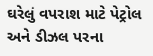ઘરેલું વપરાશ માટે પેટ્રોલ અને ડીઝલ પરના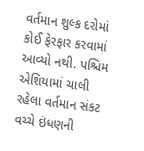વર્તમાન શુલ્ક દરોમાં કોઈ ફેરફાર કરવામાં આવ્યો નથી. પશ્ચિમ એશિયામાં ચાલી રહેલા વર્તમાન સંકટ વચ્ચે ઇંધણની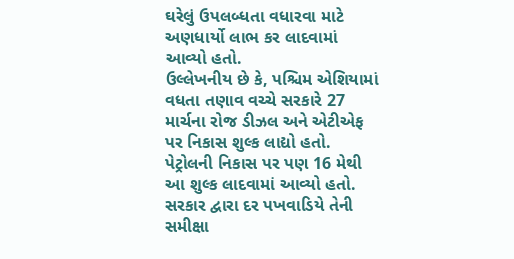ઘરેલું ઉપલબ્ધતા વધારવા માટે અણધાર્યો લાભ કર લાદવામાં આવ્યો હતો.
ઉલ્લેખનીય છે કે, પશ્ચિમ એશિયામાં વધતા તણાવ વચ્ચે સરકારે 27 માર્ચના રોજ ડીઝલ અને એટીએફ પર નિકાસ શુલ્ક લાદ્યો હતો. પેટ્રોલની નિકાસ પર પણ 16 મેથી આ શુલ્ક લાદવામાં આવ્યો હતો. સરકાર દ્વારા દર પખવાડિયે તેની સમીક્ષા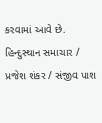કરવામાં આવે છે.
હિન્દુસ્થાન સમાચાર / પ્રજેશ શંકર / સંજીવ પાશ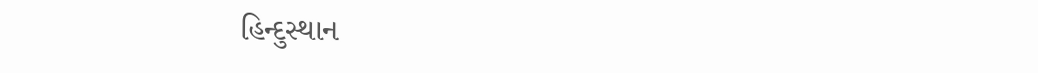હિન્દુસ્થાન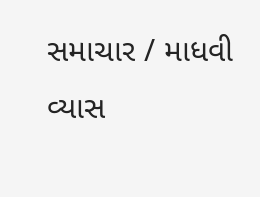સમાચાર / માધવી વ્યાસ